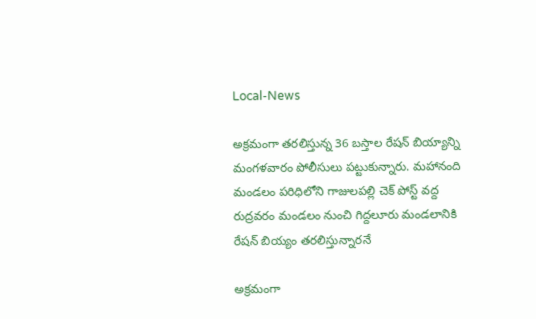Local-News

అక్రమంగా తరలిస్తున్న 36 బస్తాల రేషన్‌ బియ్యాన్ని మంగళవారం పోలీసులు పట్టుకున్నారు. మహానంది మండలం పరిధిలోని గాజులపల్లి చెక్ పోస్ట్ వద్ద రుద్రవరం మండలం నుంచి గిద్దలూరు మండలానికి రేషన్ బియ్యం తరలిస్తున్నారనే

అక్రమంగా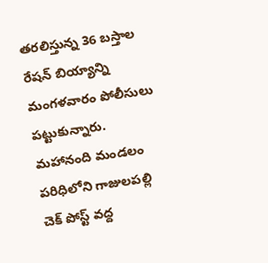తరలిస్తున్న 36 బస్తాల రేషన్‌ బియ్యాన్ని మంగళవారం పోలీసులు పట్టుకున్నారు. మహానంది మండలం పరిధిలోని గాజులపల్లి చెక్ పోస్ట్ వద్ద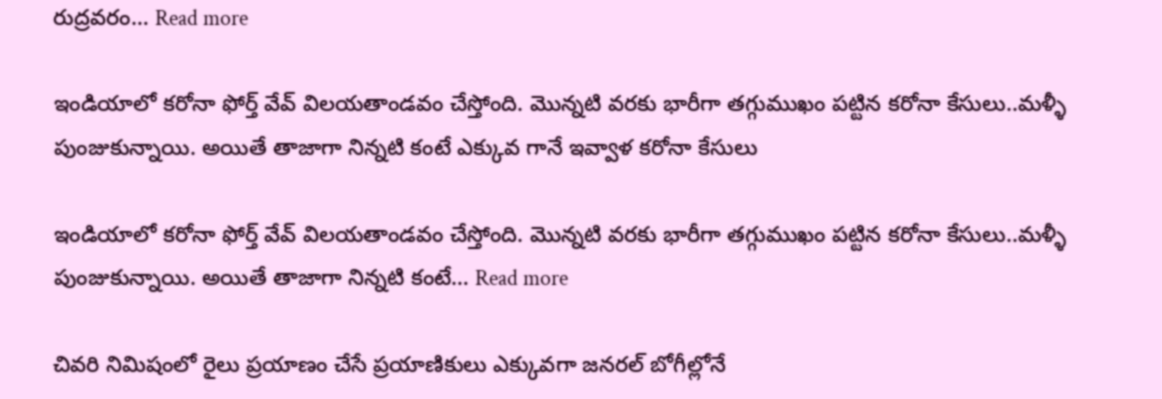రుద్రవరం… Read more

ఇండియాలో కరోనా ఫోర్త్ వేవ్ విలయతాండవం చేస్తోంది. మొన్నటి వరకు భారీగా తగ్గుముఖం పట్టిన కరోనా కేసులు..మళ్ళీ పుంజుకున్నాయి. అయితే తాజాగా నిన్నటి కంటే ఎక్కువ గానే ఇవ్వాళ కరోనా కేసులు

ఇండియాలో కరోనా ఫోర్త్ వేవ్ విలయతాండవం చేస్తోంది. మొన్నటి వరకు భారీగా తగ్గుముఖం పట్టిన కరోనా కేసులు..మళ్ళీ పుంజుకున్నాయి. అయితే తాజాగా నిన్నటి కంటే… Read more

చివరి నిమిషంలో రైలు ప్రయాణం చేసే ప్రయాణికులు ఎక్కువగా జనరల్ బోగీల్లోనే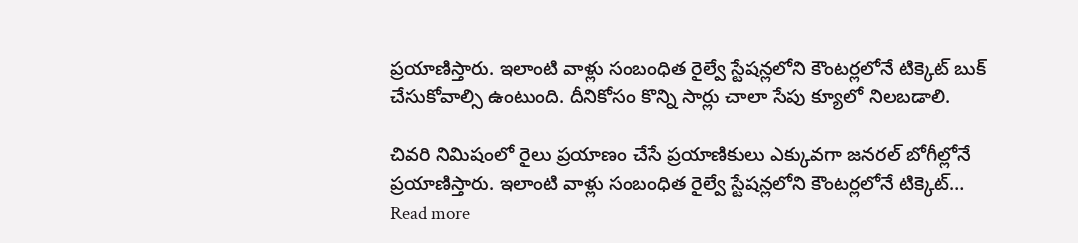ప్రయాణిస్తారు. ఇలాంటి వాళ్లు సంబంధిత రైల్వే స్టేషన్లలోని కౌంటర్లలోనే టిక్కెట్ బుక్ చేసుకోవాల్సి ఉంటుంది. దీనికోసం కొన్ని సార్లు చాలా సేపు క్యూలో నిలబడాలి.

చివరి నిమిషంలో రైలు ప్రయాణం చేసే ప్రయాణికులు ఎక్కువగా జనరల్ బోగీల్లోనే ప్రయాణిస్తారు. ఇలాంటి వాళ్లు సంబంధిత రైల్వే స్టేషన్లలోని కౌంటర్లలోనే టిక్కెట్… Read more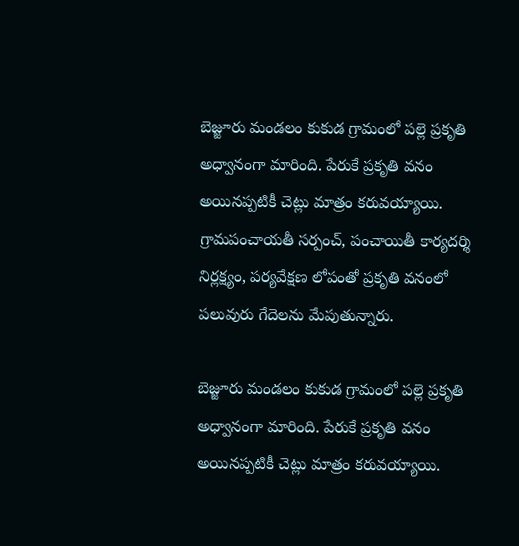బెజ్జూరు మండలం కుకుడ గ్రామంలో పల్లె ప్రకృతి అధ్వానంగా మారింది. పేరుకే ప్రకృతి వనం అయినప్పటికీ చెట్లు మాత్రం కరువయ్యాయి. గ్రామపంచాయతీ సర్పంచ్, పంచాయితీ కార్యదర్శి నిర్లక్ష్యం, పర్యవేక్షణ లోపంతో ప్రకృతి వనంలో పలువురు గేదెలను మేపుతున్నారు.

బెజ్జూరు మండలం కుకుడ గ్రామంలో పల్లె ప్రకృతి అధ్వానంగా మారింది. పేరుకే ప్రకృతి వనం అయినప్పటికీ చెట్లు మాత్రం కరువయ్యాయి.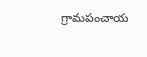గ్రామపంచాయ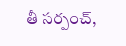తీ సర్పంచ్,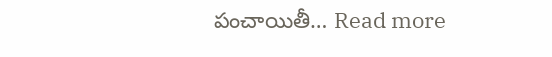పంచాయితీ… Read more